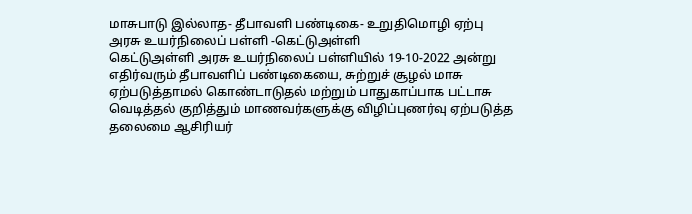மாசுபாடு இல்லாத- தீபாவளி பண்டிகை- உறுதிமொழி ஏற்பு
அரசு உயர்நிலைப் பள்ளி -கெட்டுஅள்ளி
கெட்டுஅள்ளி அரசு உயர்நிலைப் பள்ளியில் 19-10-2022 அன்று எதிர்வரும் தீபாவளிப் பண்டிகையை, சுற்றுச் சூழல் மாசு ஏற்படுத்தாமல் கொண்டாடுதல் மற்றும் பாதுகாப்பாக பட்டாசு வெடித்தல் குறித்தும் மாணவர்களுக்கு விழிப்புணர்வு ஏற்படுத்த தலைமை ஆசிரியர்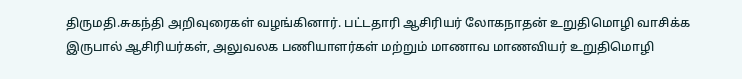திருமதி.சுகந்தி அறிவுரைகள் வழங்கினார். பட்டதாரி ஆசிரியர் லோகநாதன் உறுதிமொழி வாசிக்க இருபால் ஆசிரியர்கள், அலுவலக பணியாளர்கள் மற்றும் மாணாவ மாணவியர் உறுதிமொழி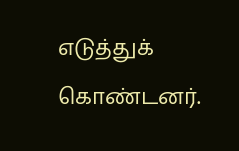எடுத்துக் கொண்டனர்.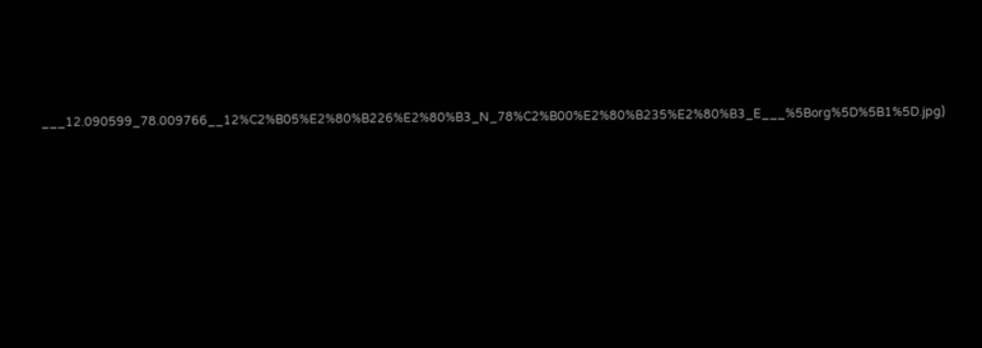___12.090599_78.009766__12%C2%B05%E2%80%B226%E2%80%B3_N_78%C2%B00%E2%80%B235%E2%80%B3_E___%5Borg%5D%5B1%5D.jpg)